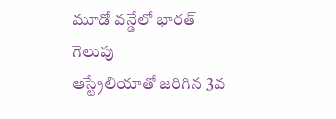మూడో వన్డేలో భారత్ గెలుపు
ఆస్ట్రేలియాతో జరిగిన 3వ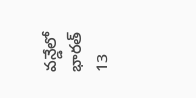వన్డేలో భారత్ 13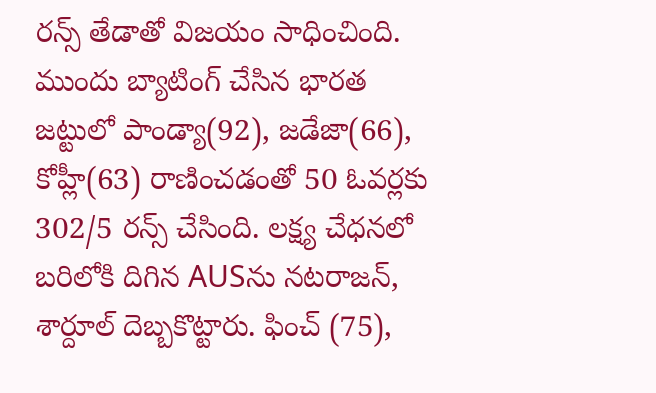రన్స్ తేడాతో విజయం సాధించింది. ముందు బ్యాటింగ్ చేసిన భారత జట్టులో పాండ్యా(92), జడేజా(66), కోహ్లీ(63) రాణించడంతో 50 ఓవర్లకు 302/5 రన్స్ చేసింది. లక్ష్య చేధనలో బరిలోకి దిగిన AUSను నటరాజన్, శార్దూల్ దెబ్బకొట్టారు. ఫించ్ (75),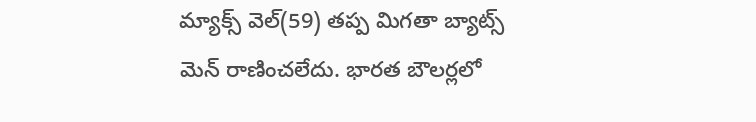మ్యాక్స్ వెల్(59) తప్ప మిగతా బ్యాట్స్ మెన్ రాణించలేదు. భారత బౌలర్లలో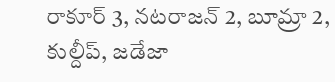రాకూర్ 3, నటరాజన్ 2, బూమ్రా 2, కుల్దీప్, జడేజా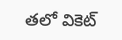తలో వికెట్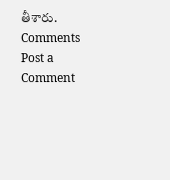తీశారు.
Comments
Post a Comment